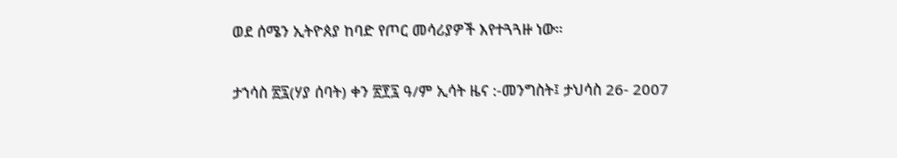ወደ ሰሜን ኢትዮጰያ ከባድ የጦር መሳሪያዎች እየተጓጓዙ ነው።

ታኀሳስ ፳፯(ሃያ ሰባት) ቀን ፳፻፯ ዓ/ም ኢሳት ዜና :-መንግስት፤ ታህሳስ 26- 2007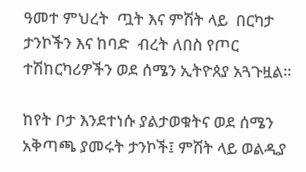ዓመተ ምህረት  ጧት እና ምሽት ላይ  በርካታ ታንኮችን እና ከባድ  ብረት ለበስ የጦር ተሽከርካሪዎችን ወደ ሰሜን ኢትዮጰያ አጓጉዟል።

ከየት ቦታ እንደተነሱ ያልታወቁትና ወደ ሰሜን አቅጣጫ ያመሩት ታንኮች፤ ምሽት ላይ ወልዲያ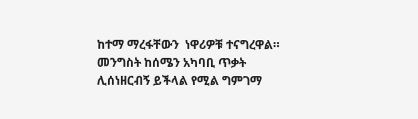ከተማ ማረፋቸውን  ነዋሪዎቹ ተናግረዋል። መንግስት ከሰሜን አካባቢ ጥቃት ሊሰነዘርብኝ ይችላል የሚል ግምገማ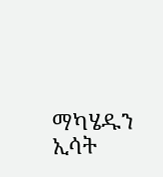ማካሄዱን ኢሳት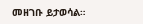መዘገቡ ይታወሳል።